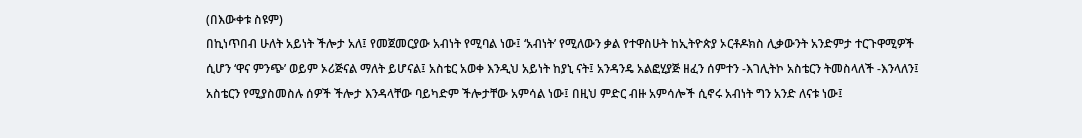(በእውቀቱ ስዩም)
በኪነጥበብ ሁለት አይነት ችሎታ አለ፤ የመጀመርያው አብነት የሚባል ነው፤ ‘አብነት’ የሚለውን ቃል የተዋስሁት ከኢትዮጵያ ኦርቶዶክስ ሊቃውንት አንድምታ ተርጉዋሚዎች ሲሆን ‘ዋና ምንጭ’ ወይም ኦሪጅናል ማለት ይሆናል፤ አስቴር አወቀ እንዲህ አይነት ከያኒ ናት፤ አንዳንዴ አልፎሂያጅ ዘፈን ሰምተን -እገሊትኮ አስቴርን ትመስላለች -እንላለን፤ አስቴርን የሚያስመስሉ ሰዎች ችሎታ እንዳላቸው ባይካድም ችሎታቸው አምሳል ነው፤ በዚህ ምድር ብዙ አምሳሎች ሲኖሩ አብነት ግን አንድ ለናቱ ነው፤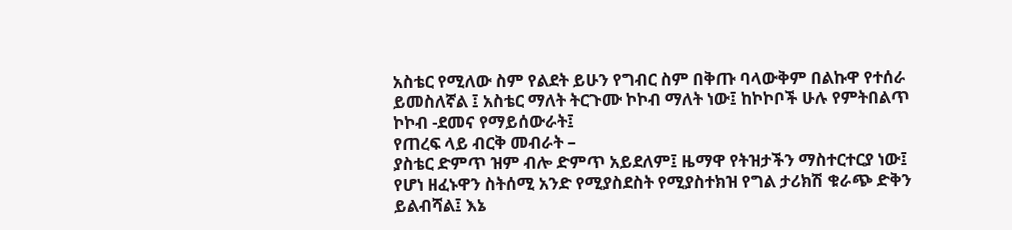አስቴር የሚለው ስም የልደት ይሁን የግብር ስም በቅጡ ባላውቅም በልኩዋ የተሰራ ይመስለኛል ፤ አስቴር ማለት ትርጉሙ ኮኮብ ማለት ነው፤ ከኮኮቦች ሁሉ የምትበልጥ ኮኮብ -ደመና የማይሰውራት፤
የጠረፍ ላይ ብርቅ መብራት –
ያስቴር ድምጥ ዝም ብሎ ድምጥ አይደለም፤ ዜማዋ የትዝታችን ማስተርተርያ ነው፤ የሆነ ዘፈኑዋን ስትሰሚ አንድ የሚያስደስት የሚያስተክዝ የግል ታሪክሽ ቁራጭ ድቅን ይልብሻል፤ እኔ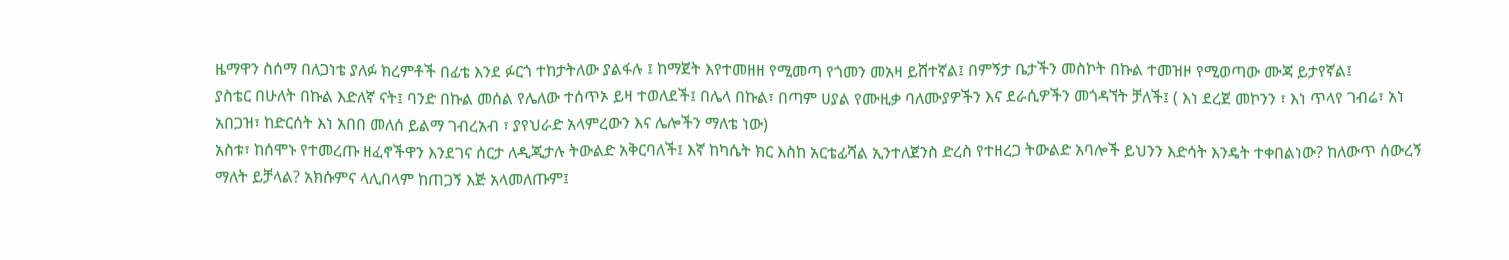ዜማዋን ስሰማ በለጋነቴ ያለፉ ክረምቶች በፊቴ እንደ ፉርጎ ተከታትለው ያልፋሉ ፤ ከማጀት እየተመዘዘ የሚመጣ የጎመን መአዛ ይሸተኛል፤ በምኝታ ቤታችን መስኮት በኩል ተመዝዞ የሚወጣው ሙጃ ይታየኛል፤
ያስቴር በሁለት በኩል እድለኛ ናት፤ ባንድ በኩል መሰል የሌለው ተሰጥኦ ይዛ ተወለደች፤ በሌላ በኩል፣ በጣም ሀያል የሙዚቃ ባለሙያዎችን እና ደራሲዎችን መጎዳኘት ቻለች፤ ( እነ ደረጀ መኮንን ፣ እነ ጥላየ ገብሬ፣ አነ አበጋዝ፣ ከድርሰት እነ አበበ መለሰ ይልማ ገብረአብ ፣ ያየህራድ አላምረውን እና ሌሎችን ማለቴ ነው)
አስቱ፣ ከሰሞኑ የተመረጡ ዘፈኖችዋን እንደገና ሰርታ ለዲጂታሉ ትውልድ አቅርባለች፤ እኛ ከካሴት ክር እስከ አርቴፊሻል ኢንተለጀንስ ድረስ የተዘረጋ ትውልድ አባሎች ይህንን እድሳት እንዴት ተቀበልነው? ከለውጥ ሰውረኝ ማለት ይቻላል? አክሱምና ላሊበላም ከጠጋኝ እጅ አላመለጡም፤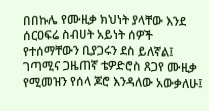በበኩሌ የሙዚቃ ክህነት ያላቸው እንደ ሰርዐፍሬ ስብሀት አይነት ሰዎች የተሰማቸውን ቢያጋሩን ደስ ይለኛል፤ ገጣሚና ጋዜጠኛ ቴዎድሮስ ጸጋየ ሙዚቃ የሚመዝን የሰላ ጆሮ እንዳለው አውቃለሁ፤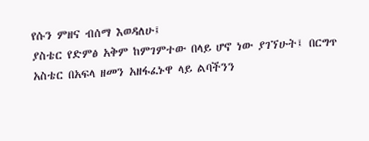የሱን ምዘና ብሰማ እወዳለሁ፤
ያስቴር የድምፅ አቅም ከምገምተው በላይ ሆኖ ነው ያገኘሁት፤ በርግጥ አስቴር በአፍላ ዘመን አዘፋፈኑዋ ላይ ልባችንን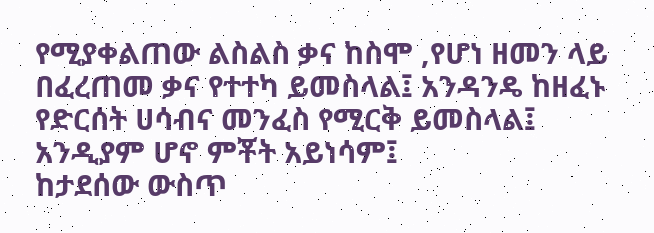የሚያቀልጠው ልስልስ ቃና ከስሞ ,የሆነ ዘመን ላይ በፈረጠመ ቃና የተተካ ይመስላል፤ አንዳንዴ ከዘፈኑ የድርሰት ሀሳብና መንፈስ የሚርቅ ይመስላል፤ አንዲያም ሆኖ ምቾት አይነሳም፤
ከታደሰው ውስጥ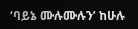‘ባይኔ ሙሉሙሉን’ ከሁሉ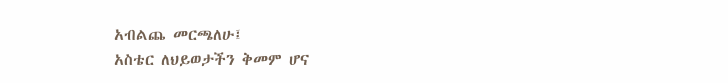አብልጨ መርጫለሁ፤
አስቴር ለህይወታችን ቅመም ሆና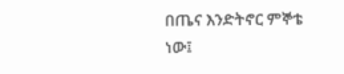በጤና እንድትኖር ምኞቴ ነው፤